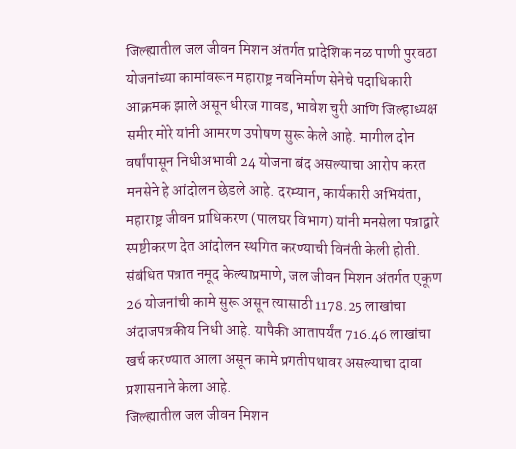जिल्ह्यातील जल जीवन मिशन अंतर्गत प्रादेशिक नळ पाणी पुरवठा योजनांच्या कामांवरून महाराष्ट्र नवनिर्माण सेनेचे पदाधिकारी आक्रमक झाले असून धीरज गावड, भावेश चुरी आणि जिल्हाध्यक्ष समीर मोरे यांनी आमरण उपोषण सुरू केले आहे. मागील दोन वर्षांपासून निधीअभावी 24 योजना बंद असल्याचा आरोप करत मनसेने हे आंदोलन छेडले आहे. दरम्यान, कार्यकारी अभियंता, महाराष्ट्र जीवन प्राधिकरण (पालघर विभाग) यांनी मनसेला पत्राद्वारे स्पष्टीकरण देत आंदोलन स्थगित करण्याची विनंती केली होती. संबंधित पत्रात नमूद केल्याप्रमाणे, जल जीवन मिशन अंतर्गत एकूण 26 योजनांची कामे सुरू असून त्यासाठी 1178.25 लाखांचा अंदाजपत्रकीय निधी आहे. यापैकी आतापर्यंत 716.46 लाखांचा खर्च करण्यात आला असून कामे प्रगतीपथावर असल्याचा दावा प्रशासनाने केला आहे.
जिल्ह्यातील जल जीवन मिशन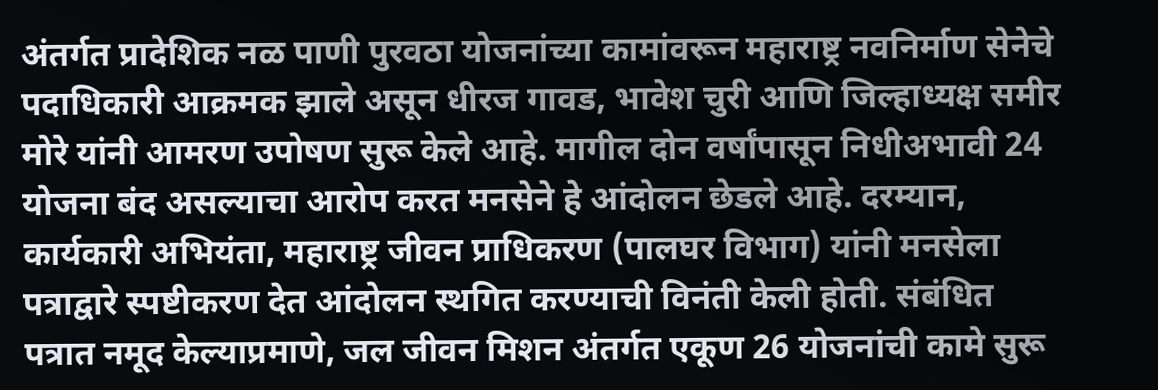अंतर्गत प्रादेशिक नळ पाणी पुरवठा योजनांच्या कामांवरून महाराष्ट्र नवनिर्माण सेनेचे पदाधिकारी आक्रमक झाले असून धीरज गावड, भावेश चुरी आणि जिल्हाध्यक्ष समीर मोरे यांनी आमरण उपोषण सुरू केले आहे. मागील दोन वर्षांपासून निधीअभावी 24 योजना बंद असल्याचा आरोप करत मनसेने हे आंदोलन छेडले आहे. दरम्यान, कार्यकारी अभियंता, महाराष्ट्र जीवन प्राधिकरण (पालघर विभाग) यांनी मनसेला पत्राद्वारे स्पष्टीकरण देत आंदोलन स्थगित करण्याची विनंती केली होती. संबंधित पत्रात नमूद केल्याप्रमाणे, जल जीवन मिशन अंतर्गत एकूण 26 योजनांची कामे सुरू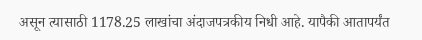असून त्यासाठी 1178.25 लाखांचा अंदाजपत्रकीय निधी आहे. यापैकी आतापर्यंत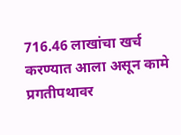716.46 लाखांचा खर्च करण्यात आला असून कामे प्रगतीपथावर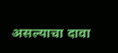असल्याचा दावा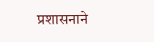प्रशासनाने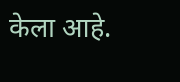केला आहे.